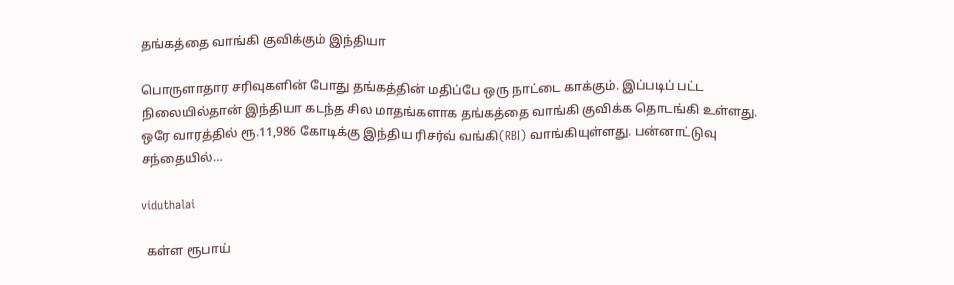தங்கத்தை வாங்கி குவிக்கும் இந்தியா

பொருளாதார சரிவுகளின் போது தங்கத்தின் மதிப்பே ஒரு நாட்டை காக்கும். இப்படிப் பட்ட நிலையில்தான் இந்தியா கடந்த சில மாதங்களாக தங்கத்தை வாங்கி குவிக்க தொடங்கி உள்ளது. ஒரே வாரத்தில் ரூ.11,986 கோடிக்கு இந்திய ரிசர்வ் வங்கி(RBI) வாங்கியுள்ளது. பன்னாட்டுவு சந்தையில்…

viduthalai

  கள்ள ரூபாய்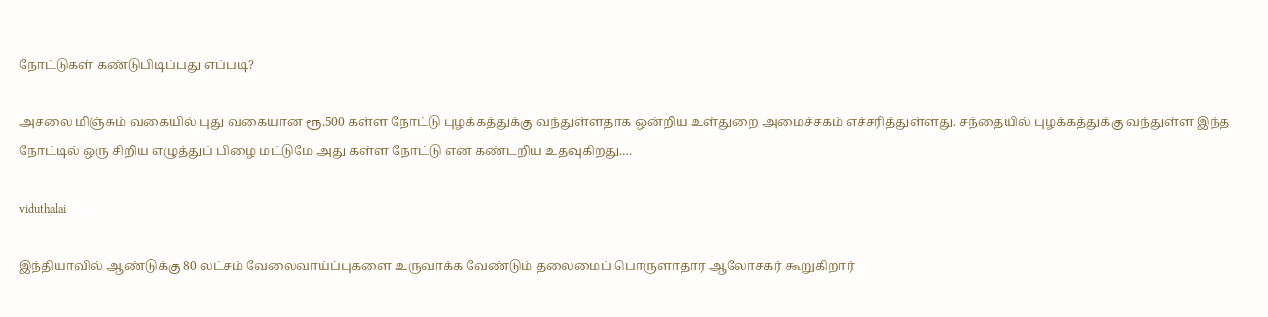நோட்டுகள் கண்டுபிடிப்பது எப்படி?

அசலை மிஞ்சும் வகையில் புது வகையான ரூ.500 கள்ள நோட்டு புழக்கத்துக்கு வந்துள்ளதாக ஒன்றிய உள்துறை அமைச்சகம் எச்சரித்துள்ளது. சந்தையில் புழக்கத்துக்கு வந்துள்ள இந்த நோட்டில் ஒரு சிறிய எழுத்துப் பிழை மட்டுமே அது கள்ள நோட்டு என கண்டறிய உதவுகிறது.…

viduthalai

இந்தியாவில் ஆண்டுக்கு 80 லட்சம் வேலைவாய்ப்புகளை உருவாக்க வேண்டும் தலைமைப் பொருளாதார ஆலோசகர் கூறுகிறார்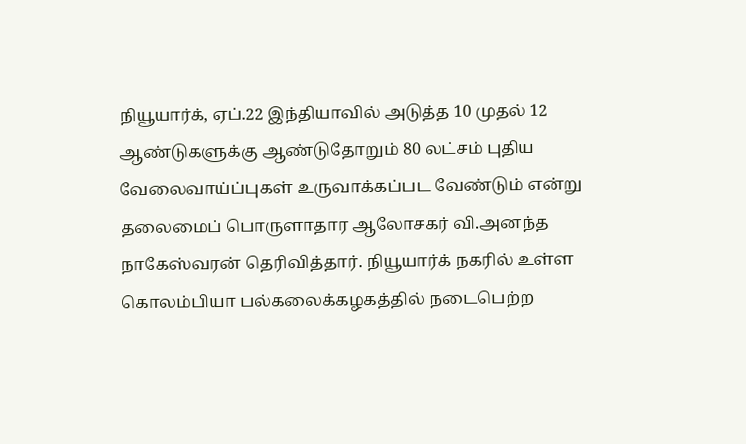நியூயார்க், ஏப்.22 இந்தியாவில் அடுத்த 10 முதல் 12 ஆண்டுகளுக்கு ஆண்டுதோறும் 80 லட்சம் புதிய வேலைவாய்ப்புகள் உருவாக்கப்பட வேண்டும் என்று தலைமைப் பொருளாதார ஆலோசகர் வி.அனந்த நாகேஸ்வரன் தெரிவித்தார். நியூயார்க் நகரில் உள்ள கொலம்பியா பல்கலைக்கழகத்தில் நடைபெற்ற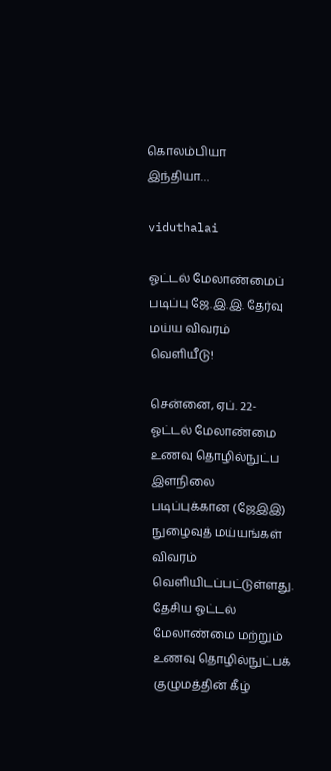கொலம்பியா இந்தியா…

viduthalai

ஓட்டல் மேலாண்மைப் படிப்பு ஜே.இ.இ. தேர்வு மய்ய விவரம் வெளியீடு!

சென்னை, ஏப். 22- ஓட்டல் மேலாண்மை உணவு தொழில்நுட்ப இளநிலை படிப்புக்கான (ஜேஇஇ) நுழைவுத் மய்யங்கள் விவரம் வெளியிடப்பட்டுள்ளது. தேசிய ஓட்டல் மேலாண்மை மற்றும் உணவு தொழில்நுட்பக் குழுமத்தின் கீழ்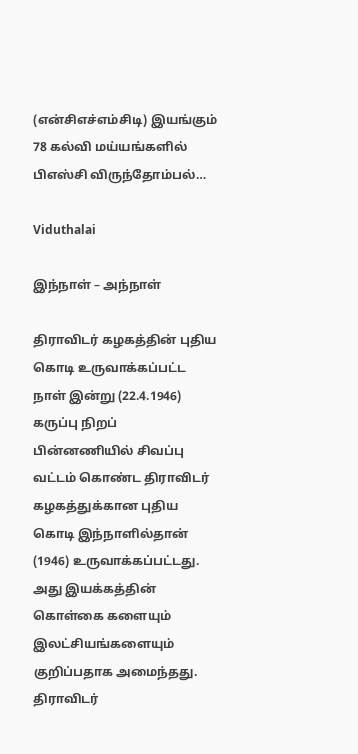(என்சிஎச்எம்சிடி) இயங்கும் 78 கல்வி மய்யங்களில் பிஎஸ்சி விருந்தோம்பல்…

Viduthalai

இந்நாள் – அந்நாள்

திராவிடர் கழகத்தின் புதிய கொடி உருவாக்கப்பட்ட நாள் இன்று (22.4.1946) கருப்பு நிறப் பின்னணியில் சிவப்பு வட்டம் கொண்ட திராவிடர் கழகத்துக்கான புதிய கொடி இந்நாளில்தான் (1946) உருவாக்கப்பட்டது. அது இயக்கத்தின் கொள்கை களையும் இலட்சியங்களையும் குறிப்பதாக அமைந்தது. திராவிடர்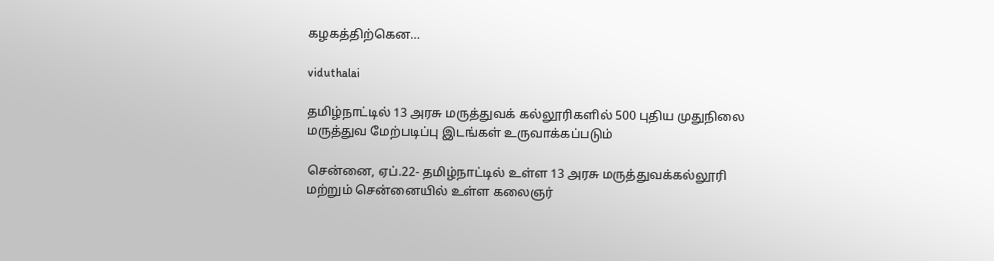கழகத்திற்கென…

viduthalai

தமிழ்நாட்டில் 13 அரசு மருத்துவக் கல்லூரிகளில் 500 புதிய முதுநிலை மருத்துவ மேற்படிப்பு இடங்கள் உருவாக்கப்படும்

சென்னை, ஏப்.22- தமிழ்நாட்டில் உள்ள 13 அரசு மருத்துவக்கல்லூரி மற்றும் சென்னையில் உள்ள கலைஞர்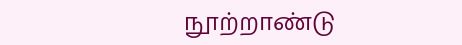நூற்றாண்டு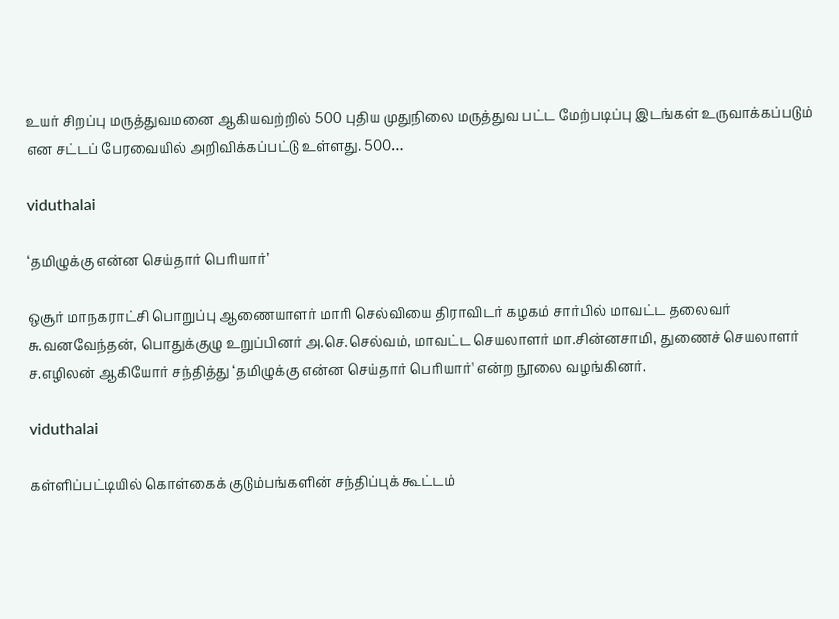உயர் சிறப்பு மருத்துவமனை ஆகியவற்றில் 500 புதிய முதுநிலை மருத்துவ பட்ட மேற்படிப்பு இடங்கள் உருவாக்கப்படும் என சட்டப் பேரவையில் அறிவிக்கப்பட்டு உள்ளது. 500…

viduthalai

‘தமிழுக்கு என்ன செய்தார் பெரியார்’

ஒசூர் மாநகராட்சி பொறுப்பு ஆணையாளர் மாரி செல்வியை திராவிடர் கழகம் சார்பில் மாவட்ட தலைவர் சு.வனவேந்தன், பொதுக்குழு உறுப்பினர் அ.செ.செல்வம், மாவட்ட செயலாளர் மா.சின்னசாமி, துணைச் செயலாளர் ச.எழிலன் ஆகியோர் சந்தித்து ‘தமிழுக்கு என்ன செய்தார் பெரியார்' என்ற நூலை வழங்கினர்.

viduthalai

கள்ளிப்பட்டியில் கொள்கைக் குடும்பங்களின் சந்திப்புக் கூட்டம்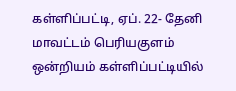கள்ளிப்பட்டி, ஏப். 22- தேனி மாவட்டம் பெரியகுளம் ஒன்றியம் கள்ளிப்பட்டியில்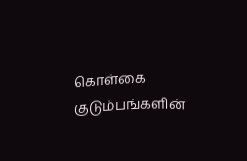கொள்கை குடும்பங்களின்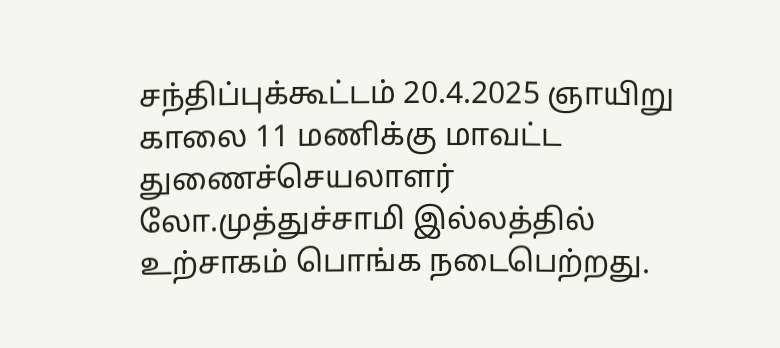சந்திப்புக்கூட்டம் 20.4.2025 ஞாயிறு காலை 11 மணிக்கு மாவட்ட துணைச்செயலாளர் லோ.முத்துச்சாமி இல்லத்தில் உற்சாகம் பொங்க நடைபெற்றது.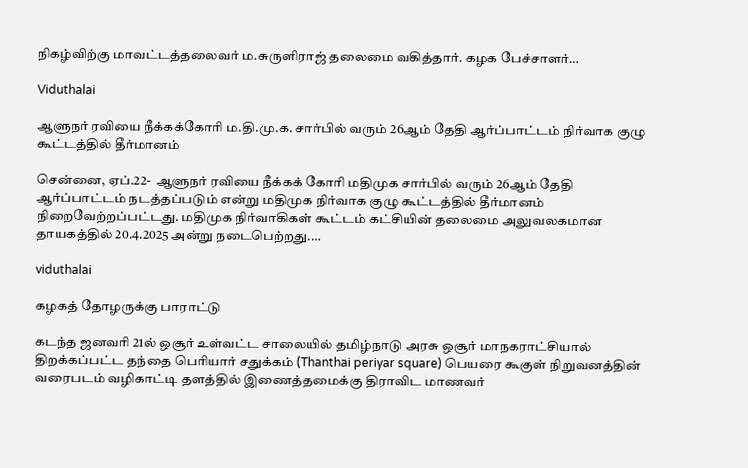நிகழ்விற்கு மாவட்டத்தலைவர் ம.சுருளிராஜ் தலைமை வகித்தார். கழக பேச்சாளர்…

Viduthalai

ஆளுநர் ரவியை நீக்கக்கோரி ம.தி.மு.க. சார்பில் வரும் 26ஆம் தேதி ஆர்ப்பாட்டம் நிர்வாக குழு கூட்டத்தில் தீர்மானம்

சென்னை, ஏப்.22-  ஆளுநர் ரவியை நீக்கக் கோரி மதிமுக சார்பில் வரும் 26ஆம் தேதி ஆர்ப்பாட்டம் நடத்தப்படும் என்று மதிமுக நிர்வாக குழு கூட்டத்தில் தீர்மானம் நிறைவேற்றப்பட்டது. மதிமுக நிர்வாகிகள் கூட்டம் கட்சியின் தலைமை அலுவலகமான தாயகத்தில் 20.4.2025 அன்று நடைபெற்றது.…

viduthalai

கழகத் தோழருக்கு பாராட்டு

கடந்த ஜனவரி 21ல் ஒசூர் உள்வட்ட சாலையில் தமிழ்நாடு அரசு ஒசூர் மாநகராட்சியால் திறக்கப்பட்ட தந்தை பெரியார் சதுக்கம் (Thanthai periyar square) பெயரை கூகுள் நிறுவனத்தின் வரைபடம் வழிகாட்டி தளத்தில் இணைத்தமைக்கு திராவிட மாணவர்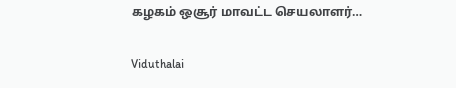கழகம் ஒசூர் மாவட்ட செயலாளர்…

Viduthalai